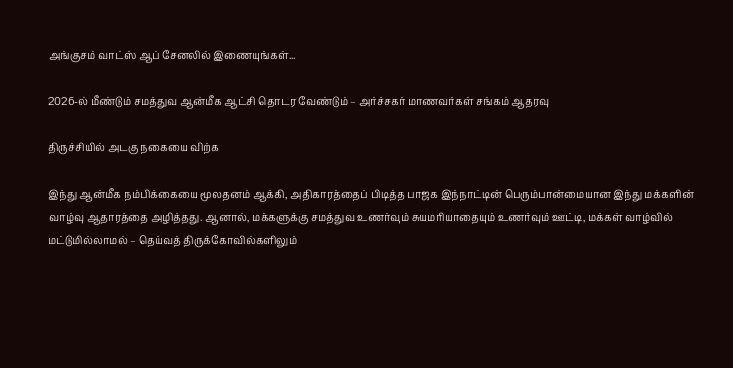அங்குசம் வாட்ஸ் ஆப் சேனலில் இணையுங்கள்...

2026-ல் மீண்டும் சமத்துவ ஆன்மீக ஆட்சி தொடர வேண்டும் – அர்ச்சகர் மாணவர்கள் சங்கம் ஆதரவு

திருச்சியில் அடகு நகையை விற்க

இந்து ஆன்மீக நம்பிக்கையை மூலதனம் ஆக்கி, அதிகாரத்தைப் பிடித்த பாஜக இந்நாட்டின் பெரும்பான்மையான இந்து மக்களின் வாழ்வு ஆதாரத்தை அழித்தது. ஆனால், மக்களுக்கு சமத்துவ உணர்வும் சுயமரியாதையும் உணர்வும் ஊட்டி, மக்கள் வாழ்வில் மட்டுமில்லாமல் – தெய்வத் திருக்கோவில்களிலும்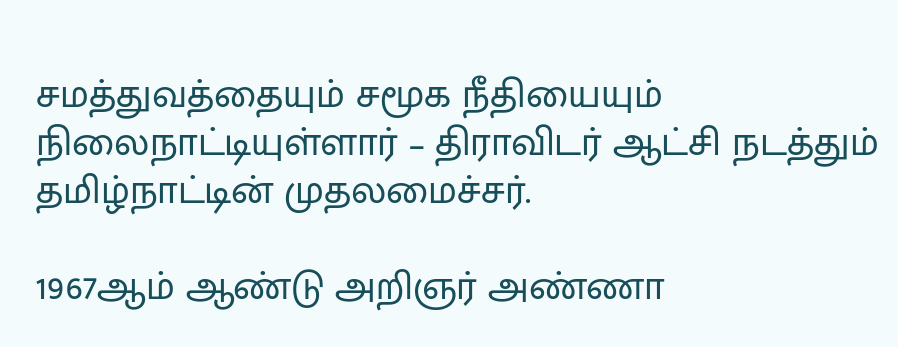சமத்துவத்தையும் சமூக நீதியையும் நிலைநாட்டியுள்ளார் – திராவிடர் ஆட்சி நடத்தும் தமிழ்நாட்டின் முதலமைச்சர்.

1967ஆம் ஆண்டு அறிஞர் அண்ணா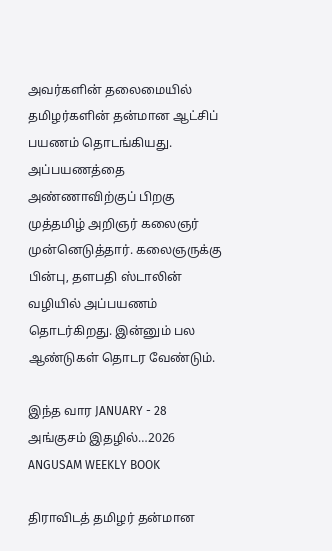அவர்களின் தலைமையில் தமிழர்களின் தன்மான ஆட்சிப் பயணம் தொடங்கியது. அப்பயணத்தை அண்ணாவிற்குப் பிறகு முத்தமிழ் அறிஞர் கலைஞர் முன்னெடுத்தார். கலைஞருக்கு பின்பு, தளபதி ஸ்டாலின் வழியில் அப்பயணம் தொடர்கிறது. இன்னும் பல ஆண்டுகள் தொடர வேண்டும்.

இந்த வார JANUARY - 28 அங்குசம் இதழில்…2026 ANGUSAM WEEKLY BOOK

திராவிடத் தமிழர் தன்மான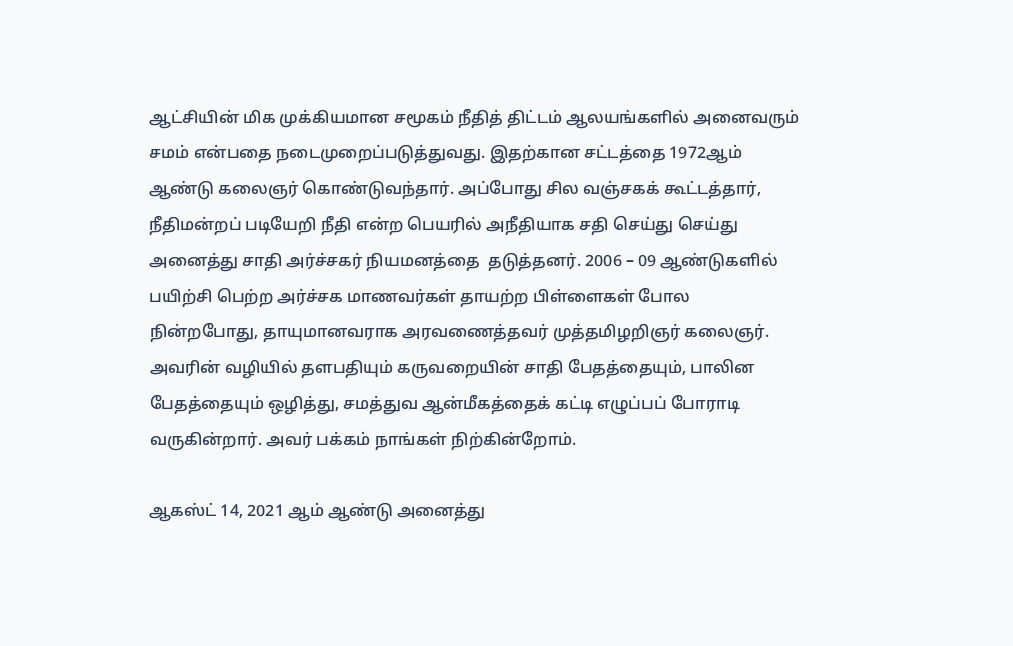ஆட்சியின் மிக முக்கியமான சமூகம் நீதித் திட்டம் ஆலயங்களில் அனைவரும் சமம் என்பதை நடைமுறைப்படுத்துவது. இதற்கான சட்டத்தை 1972ஆம் ஆண்டு கலைஞர் கொண்டுவந்தார். அப்போது சில வஞ்சகக் கூட்டத்தார், நீதிமன்றப் படியேறி நீதி என்ற பெயரில் அநீதியாக சதி செய்து செய்து அனைத்து சாதி அர்ச்சகர் நியமனத்தை  தடுத்தனர். 2006 – 09 ஆண்டுகளில் பயிற்சி பெற்ற அர்ச்சக மாணவர்கள் தாயற்ற பிள்ளைகள் போல நின்றபோது, தாயுமானவராக அரவணைத்தவர் முத்தமிழறிஞர் கலைஞர். அவரின் வழியில் தளபதியும் கருவறையின் சாதி பேதத்தையும், பாலின பேதத்தையும் ஒழித்து, சமத்துவ ஆன்மீகத்தைக் கட்டி எழுப்பப் போராடி வருகின்றார். அவர் பக்கம் நாங்கள் நிற்கின்றோம்.

ஆகஸ்ட் 14, 2021 ஆம் ஆண்டு அனைத்து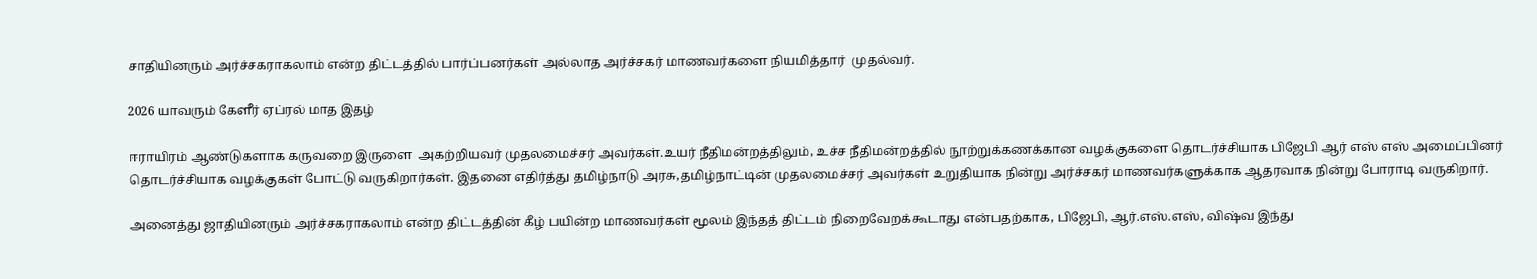சாதியினரும் அர்ச்சகராகலாம் என்ற திட்டத்தில் பார்ப்பனர்கள் அல்லாத அர்ச்சகர் மாணவர்களை நியமித்தார்  முதல்வர்.

2026 யாவரும் கேளீர் ஏப்ரல் மாத இதழ்

ஈராயிரம் ஆண்டுகளாக கருவறை இருளை  அகற்றியவர் முதலமைச்சர் அவர்கள்.உயர் நீதிமன்றத்திலும், உச்ச நீதிமன்றத்தில் நூற்றுக்கணக்கான வழக்குகளை தொடர்ச்சியாக பிஜேபி ஆர் எஸ் எஸ் அமைப்பினர் தொடர்ச்சியாக வழக்குகள் போட்டு வருகிறார்கள். இதனை எதிர்த்து தமிழ்நாடு அரசு,தமிழ்நாட்டின் முதலமைச்சர் அவர்கள் உறுதியாக நின்று அர்ச்சகர் மாணவர்களுக்காக ஆதரவாக நின்று போராடி வருகிறார்.

அனைத்து ஜாதியினரும் அர்ச்சகராகலாம் என்ற திட்டத்தின் கீழ் பயின்ற மாணவர்கள் மூலம் இந்தத் திட்டம் நிறைவேறக்கூடாது என்பதற்காக, பிஜேபி, ஆர்.எஸ்.எஸ், விஷ்வ இந்து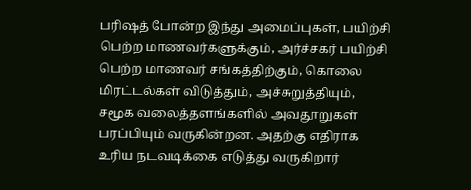பரிஷத் போன்ற இந்து அமைப்புகள், பயிற்சி பெற்ற மாணவர்களுக்கும், அர்ச்சகர் பயிற்சி பெற்ற மாணவர் சங்கத்திற்கும், கொலை மிரட்டல்கள் விடுத்தும், அச்சுறுத்தியும், சமூக வலைத்தளங்களில் அவதூறுகள் பரப்பியும் வருகின்றன. அதற்கு எதிராக உரிய நடவடிக்கை எடுத்து வருகிறார்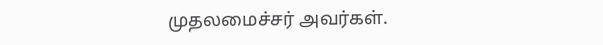முதலமைச்சர் அவர்கள்.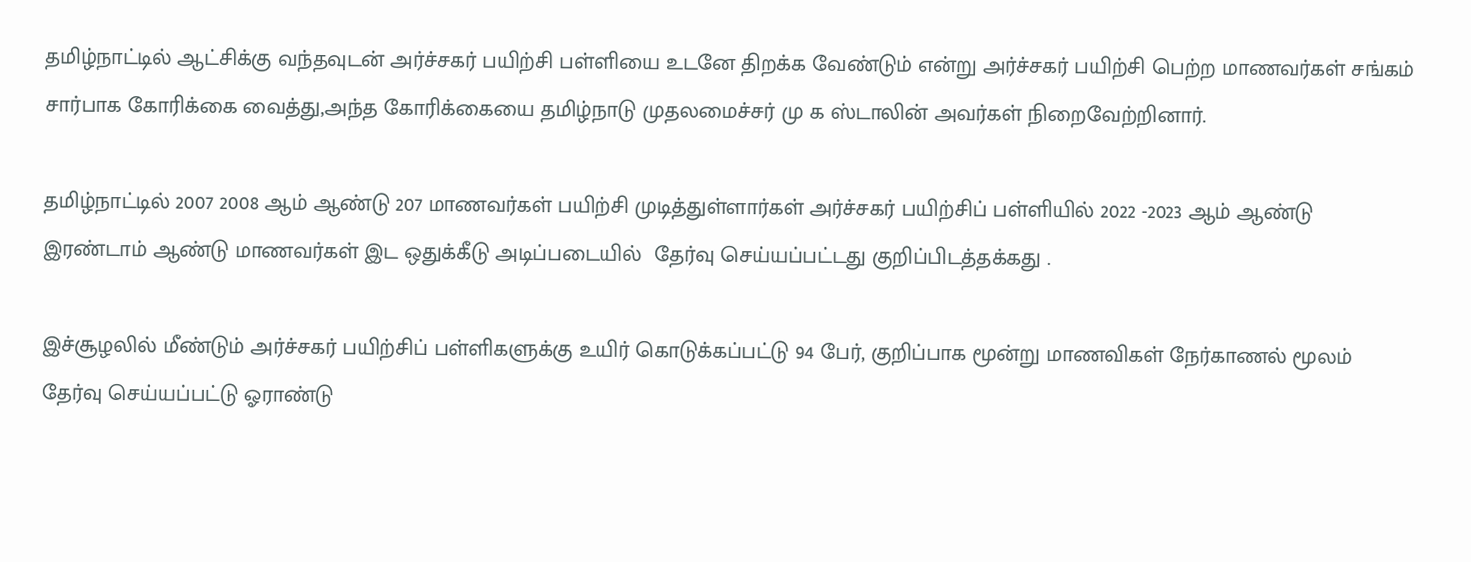தமிழ்நாட்டில் ஆட்சிக்கு வந்தவுடன் அர்ச்சகர் பயிற்சி பள்ளியை உடனே திறக்க வேண்டும் என்று அர்ச்சகர் பயிற்சி பெற்ற மாணவர்கள் சங்கம் சார்பாக கோரிக்கை வைத்து,அந்த கோரிக்கையை தமிழ்நாடு முதலமைச்சர் மு க ஸ்டாலின் அவர்கள் நிறைவேற்றினார்.

தமிழ்நாட்டில் 2007 2008 ஆம் ஆண்டு 207 மாணவர்கள் பயிற்சி முடித்துள்ளார்கள் அர்ச்சகர் பயிற்சிப் பள்ளியில் 2022 -2023 ஆம் ஆண்டு இரண்டாம் ஆண்டு மாணவர்கள் இட ஒதுக்கீடு அடிப்படையில்  தேர்வு செய்யப்பட்டது குறிப்பிடத்தக்கது .

இச்சூழலில் மீண்டும் அர்ச்சகர் பயிற்சிப் பள்ளிகளுக்கு உயிர் கொடுக்கப்பட்டு 94 பேர், குறிப்பாக மூன்று மாணவிகள் நேர்காணல் மூலம் தேர்வு செய்யப்பட்டு ஓராண்டு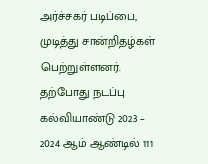அர்ச்சகர் படிப்பை,  முடித்து சான்றிதழ்கள் பெற்றுள்ளனர். தற்போது நடப்பு கல்வியாண்டு 2023 – 2024 ஆம் ஆண்டில் 111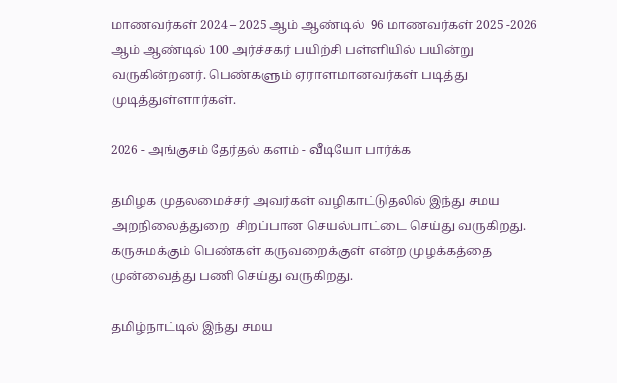மாணவர்கள் 2024 – 2025 ஆம் ஆண்டில்  96 மாணவர்கள் 2025 -2026 ஆம் ஆண்டில் 100 அர்ச்சகர் பயிற்சி பள்ளியில் பயின்று வருகின்றனர். பெண்களும் ஏராளமானவர்கள் படித்து முடித்துள்ளார்கள்.

2026 - அங்குசம் தேர்தல் களம் - வீடியோ பார்க்க

தமிழக முதலமைச்சர் அவர்கள் வழிகாட்டுதலில் இந்து சமய அறநிலைத்துறை  சிறப்பான செயல்பாட்டை செய்து வருகிறது. கருசுமக்கும் பெண்கள் கருவறைக்குள் என்ற முழக்கத்தை முன்வைத்து பணி செய்து வருகிறது.

தமிழ்நாட்டில் இந்து சமய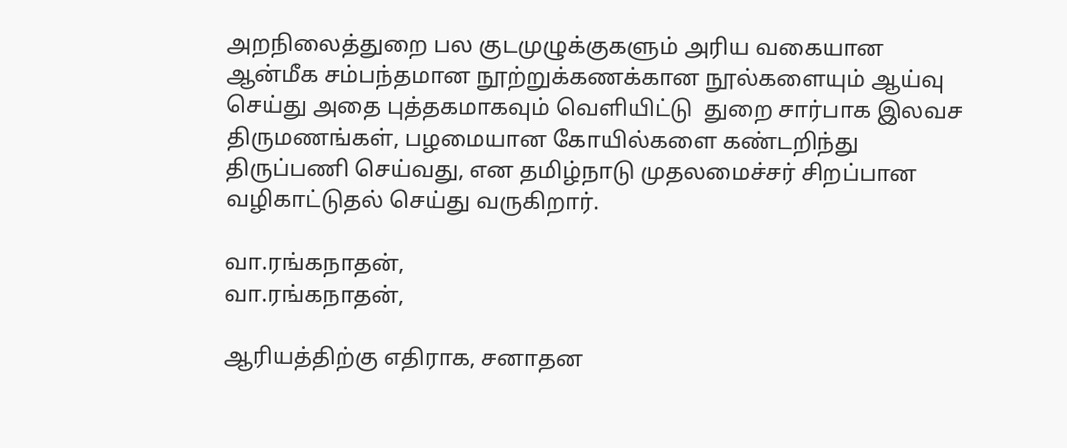அறநிலைத்துறை பல குடமுழுக்குகளும் அரிய வகையான ஆன்மீக சம்பந்தமான நூற்றுக்கணக்கான நூல்களையும் ஆய்வு செய்து அதை புத்தகமாகவும் வெளியிட்டு  துறை சார்பாக இலவச திருமணங்கள், பழமையான கோயில்களை கண்டறிந்து  திருப்பணி செய்வது, என தமிழ்நாடு முதலமைச்சர் சிறப்பான வழிகாட்டுதல் செய்து வருகிறார்.

வா.ரங்கநாதன்,
வா.ரங்கநாதன்,

ஆரியத்திற்கு எதிராக, சனாதன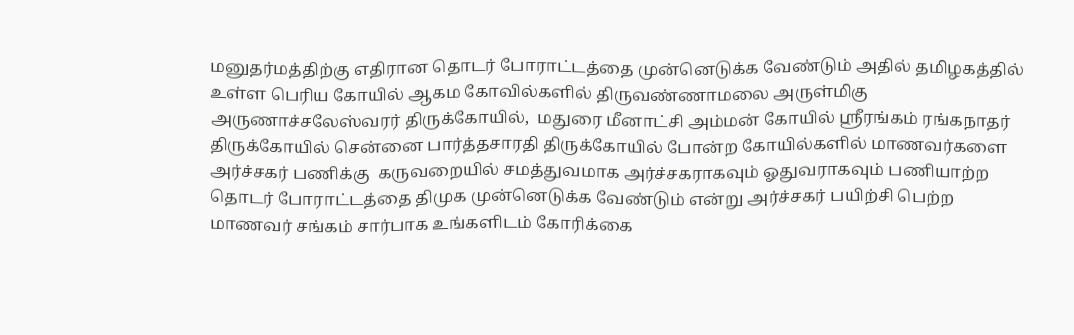மனுதர்மத்திற்கு எதிரான தொடர் போராட்டத்தை முன்னெடுக்க வேண்டும் அதில் தமிழகத்தில் உள்ள பெரிய கோயில் ஆகம கோவில்களில் திருவண்ணாமலை அருள்மிகு அருணாச்சலேஸ்வரர் திருக்கோயில்,  மதுரை மீனாட்சி அம்மன் கோயில் ஸ்ரீரங்கம் ரங்கநாதர் திருக்கோயில் சென்னை பார்த்தசாரதி திருக்கோயில் போன்ற கோயில்களில் மாணவர்களை அர்ச்சகர் பணிக்கு  கருவறையில் சமத்துவமாக அர்ச்சகராகவும் ஓதுவராகவும் பணியாற்ற  தொடர் போராட்டத்தை திமுக முன்னெடுக்க வேண்டும் என்று அர்ச்சகர் பயிற்சி பெற்ற மாணவர் சங்கம் சார்பாக உங்களிடம் கோரிக்கை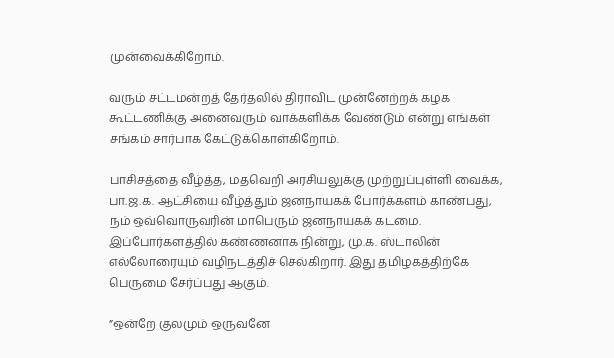முன்வைக்கிறோம்.

வரும் சட்டமன்றத் தேர்தலில் திராவிட முன்னேற்றக் கழக கூட்டணிக்கு அனைவரும் வாக்களிக்க வேண்டும் என்று எங்கள் சங்கம் சார்பாக கேட்டுக்கொள்கிறோம்.

பாசிசத்தை வீழ்த்த, மதவெறி அரசியலுக்கு முற்றுப்புள்ளி வைக்க,  பா.ஜ.க. ஆட்சியை வீழ்த்தும் ஜனநாயகக் போர்க்களம் காண்பது, நம் ஒவ்வொருவரின் மாபெரும் ஜனநாயகக் கடமை. இப்போர்களத்தில் கண்ணனாக நின்று, மு.க. ஸ்டாலின் எல்லோரையும் வழிநடத்திச் செல்கிறார். இது தமிழகத்திற்கே பெருமை சேர்ப்பது ஆகும்.

”ஒன்றே குலமும் ஒருவனே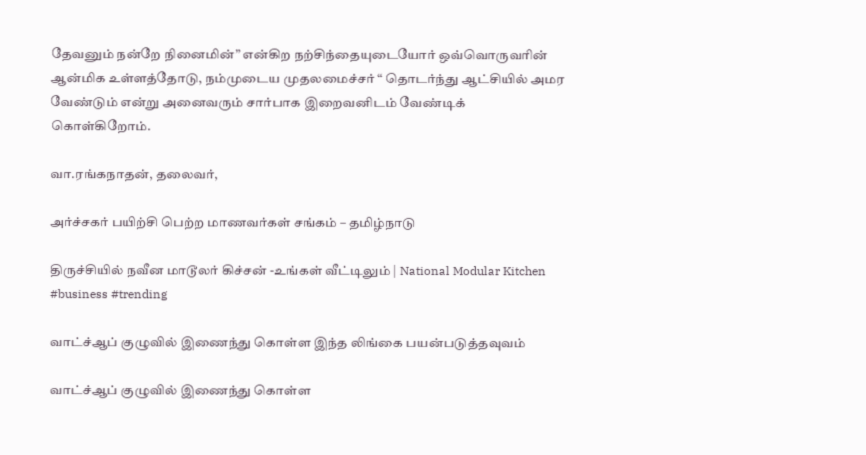தேவனும் நன்றே நினைமின்” என்கிற நற்சிந்தையுடையோர் ஒவ்வொருவரின் ஆன்மிக உள்ளத்தோடு, நம்முடைய முதலமைச்சர் “ தொடர்ந்து ஆட்சியில் அமர வேண்டும் என்று அனைவரும் சார்பாக இறைவனிடம் வேண்டிக் கொள்கிறோம்.

வா.ரங்கநாதன், தலைவர்,

அர்ச்சகர் பயிற்சி பெற்ற மாணவர்கள் சங்கம் – தமிழ்நாடு

திருச்சியில் நவீன மாடூலர் கிச்சன் -உங்கள் வீட்டிலும் | National Modular Kitchen #business #trending

வாட்ச்ஆப் குழுவில் இணைந்து கொள்ள இந்த லிங்கை பயன்படுத்தவுவம்

வாட்ச்ஆப் குழுவில் இணைந்து கொள்ள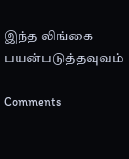இந்த லிங்கை பயன்படுத்தவுவம்

Comments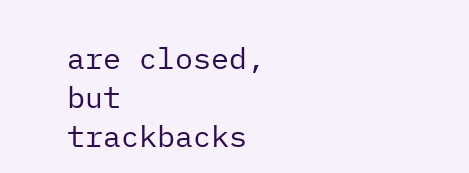are closed, but trackbacks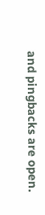and pingbacks are open.